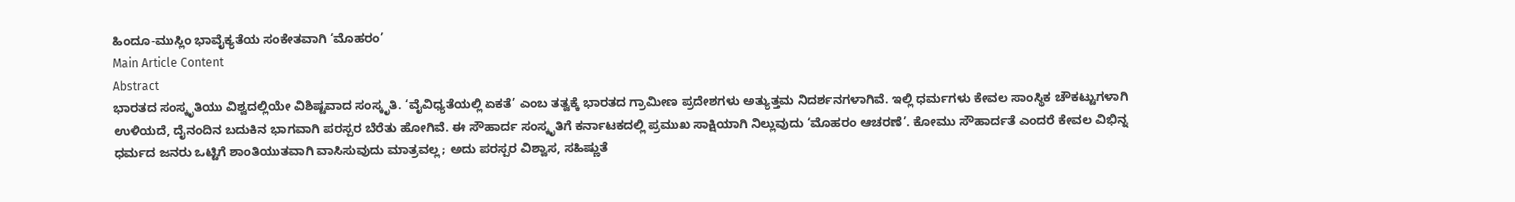ಹಿಂದೂ-ಮುಸ್ಲಿಂ ಭಾವೈಕ್ಯತೆಯ ಸಂಕೇತವಾಗಿ ‘ಮೊಹರಂ’
Main Article Content
Abstract
ಭಾರತದ ಸಂಸ್ಕೃತಿಯು ವಿಶ್ವದಲ್ಲಿಯೇ ವಿಶಿಷ್ಟವಾದ ಸಂಸ್ಕೃತಿ. ‘ವೈವಿಧ್ಯತೆಯಲ್ಲಿ ಏಕತೆ’ ಎಂಬ ತತ್ವಕ್ಕೆ ಭಾರತದ ಗ್ರಾಮೀಣ ಪ್ರದೇಶಗಳು ಅತ್ಯುತ್ತಮ ನಿದರ್ಶನಗಳಾಗಿವೆ. ಇಲ್ಲಿ ಧರ್ಮಗಳು ಕೇವಲ ಸಾಂಸ್ಥಿಕ ಚೌಕಟ್ಟುಗಳಾಗಿ ಉಳಿಯದೆ, ದೈನಂದಿನ ಬದುಕಿನ ಭಾಗವಾಗಿ ಪರಸ್ಪರ ಬೆರೆತು ಹೋಗಿವೆ. ಈ ಸೌಹಾರ್ದ ಸಂಸ್ಕೃತಿಗೆ ಕರ್ನಾಟಕದಲ್ಲಿ ಪ್ರಮುಖ ಸಾಕ್ಷಿಯಾಗಿ ನಿಲ್ಲುವುದು ‘ಮೊಹರಂ ಆಚರಣೆ’. ಕೋಮು ಸೌಹಾರ್ದತೆ ಎಂದರೆ ಕೇವಲ ವಿಭಿನ್ನ ಧರ್ಮದ ಜನರು ಒಟ್ಟಿಗೆ ಶಾಂತಿಯುತವಾಗಿ ವಾಸಿಸುವುದು ಮಾತ್ರವಲ್ಲ; ಅದು ಪರಸ್ಪರ ವಿಶ್ವಾಸ, ಸಹಿಷ್ಣುತೆ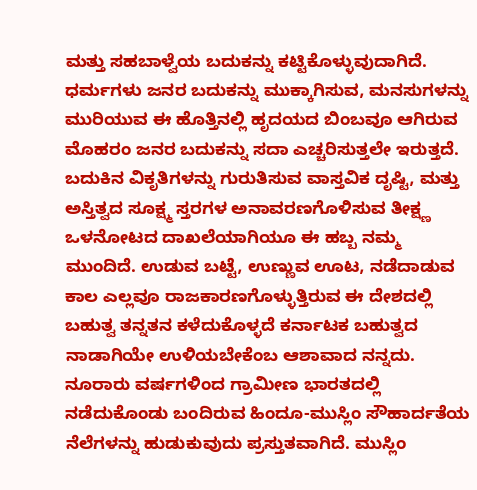ಮತ್ತು ಸಹಬಾಳ್ವೆಯ ಬದುಕನ್ನು ಕಟ್ಟಿಕೊಳ್ಳುವುದಾಗಿದೆ.
ಧರ್ಮಗಳು ಜನರ ಬದುಕನ್ನು ಮುಕ್ಕಾಗಿಸುವ, ಮನಸುಗಳನ್ನು ಮುರಿಯುವ ಈ ಹೊತ್ತಿನಲ್ಲಿ ಹೃದಯದ ಬಿಂಬವೂ ಆಗಿರುವ ಮೊಹರಂ ಜನರ ಬದುಕನ್ನು ಸದಾ ಎಚ್ಚರಿಸುತ್ತಲೇ ಇರುತ್ತದೆ. ಬದುಕಿನ ವಿಕೃತಿಗಳನ್ನು ಗುರುತಿಸುವ ವಾಸ್ತವಿಕ ದೃಷ್ಟಿ, ಮತ್ತು ಅಸ್ತಿತ್ವದ ಸೂಕ್ಷ್ಮ ಸ್ತರಗಳ ಅನಾವರಣಗೊಳಿಸುವ ತೀಕ್ಷ್ಣ ಒಳನೋಟದ ದಾಖಲೆಯಾಗಿಯೂ ಈ ಹಬ್ಬ ನಮ್ಮ ಮುಂದಿದೆ. ಉಡುವ ಬಟ್ಟೆ, ಉಣ್ಣುವ ಊಟ, ನಡೆದಾಡುವ ಕಾಲ ಎಲ್ಲವೂ ರಾಜಕಾರಣಗೊಳ್ಳುತ್ತಿರುವ ಈ ದೇಶದಲ್ಲಿ ಬಹುತ್ವ ತನ್ನತನ ಕಳೆದುಕೊಳ್ಳದೆ ಕರ್ನಾಟಕ ಬಹುತ್ವದ ನಾಡಾಗಿಯೇ ಉಳಿಯಬೇಕೆಂಬ ಆಶಾವಾದ ನನ್ನದು. ನೂರಾರು ವರ್ಷಗಳಿಂದ ಗ್ರಾಮೀಣ ಭಾರತದಲ್ಲಿ ನಡೆದುಕೊಂಡು ಬಂದಿರುವ ಹಿಂದೂ-ಮುಸ್ಲಿಂ ಸೌಹಾರ್ದತೆಯ ನೆಲೆಗಳನ್ನು ಹುಡುಕುವುದು ಪ್ರಸ್ತುತವಾಗಿದೆ. ಮುಸ್ಲಿಂ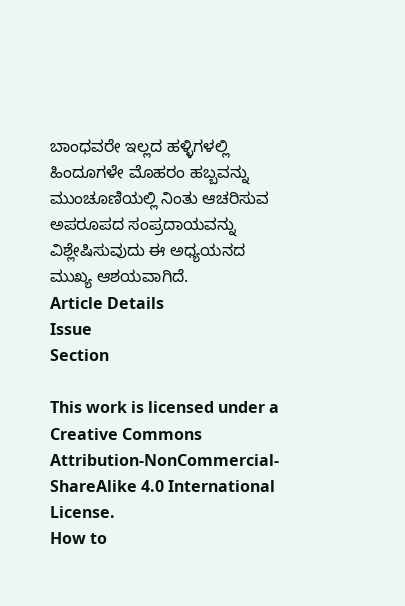ಬಾಂಧವರೇ ಇಲ್ಲದ ಹಳ್ಳಿಗಳಲ್ಲಿ ಹಿಂದೂಗಳೇ ಮೊಹರಂ ಹಬ್ಬವನ್ನು ಮುಂಚೂಣಿಯಲ್ಲಿ ನಿಂತು ಆಚರಿಸುವ ಅಪರೂಪದ ಸಂಪ್ರದಾಯವನ್ನು ವಿಶ್ಲೇಷಿಸುವುದು ಈ ಅಧ್ಯಯನದ ಮುಖ್ಯ ಆಶಯವಾಗಿದೆ.
Article Details
Issue
Section

This work is licensed under a Creative Commons Attribution-NonCommercial-ShareAlike 4.0 International License.
How to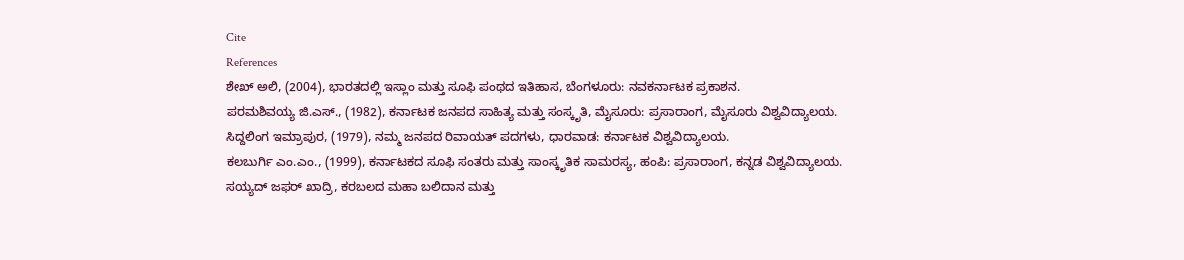Cite
References
ಶೇಖ್ ಅಲಿ, (2004), ಭಾರತದಲ್ಲಿ ಇಸ್ಲಾಂ ಮತ್ತು ಸೂಫಿ ಪಂಥದ ಇತಿಹಾಸ, ಬೆಂಗಳೂರು: ನವಕರ್ನಾಟಕ ಪ್ರಕಾಶನ.
ಪರಮಶಿವಯ್ಯ ಜಿ.ಎಸ್., (1982), ಕರ್ನಾಟಕ ಜನಪದ ಸಾಹಿತ್ಯ ಮತ್ತು ಸಂಸ್ಕೃತಿ, ಮೈಸೂರು: ಪ್ರಸಾರಾಂಗ, ಮೈಸೂರು ವಿಶ್ವವಿದ್ಯಾಲಯ.
ಸಿದ್ದಲಿಂಗ ಇಮ್ರಾಪುರ, (1979), ನಮ್ಮ ಜನಪದ ರಿವಾಯತ್ ಪದಗಳು, ಧಾರವಾಡ: ಕರ್ನಾಟಕ ವಿಶ್ವವಿದ್ಯಾಲಯ.
ಕಲಬುರ್ಗಿ ಎಂ.ಎಂ., (1999), ಕರ್ನಾಟಕದ ಸೂಫಿ ಸಂತರು ಮತ್ತು ಸಾಂಸ್ಕೃತಿಕ ಸಾಮರಸ್ಯ, ಹಂಪಿ: ಪ್ರಸಾರಾಂಗ, ಕನ್ನಡ ವಿಶ್ವವಿದ್ಯಾಲಯ.
ಸಯ್ಯದ್ ಜಫರ್ ಖಾದ್ರಿ, ಕರಬಲದ ಮಹಾ ಬಲಿದಾನ ಮತ್ತು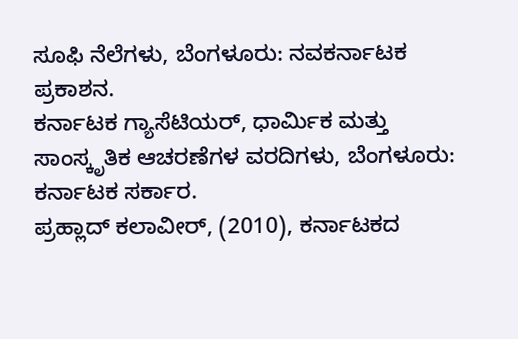ಸೂಫಿ ನೆಲೆಗಳು, ಬೆಂಗಳೂರು: ನವಕರ್ನಾಟಕ ಪ್ರಕಾಶನ.
ಕರ್ನಾಟಕ ಗ್ಯಾಸೆಟಿಯರ್, ಧಾರ್ಮಿಕ ಮತ್ತು ಸಾಂಸ್ಕೃತಿಕ ಆಚರಣೆಗಳ ವರದಿಗಳು, ಬೆಂಗಳೂರು: ಕರ್ನಾಟಕ ಸರ್ಕಾರ.
ಪ್ರಹ್ಲಾದ್ ಕಲಾವೀರ್, (2010), ಕರ್ನಾಟಕದ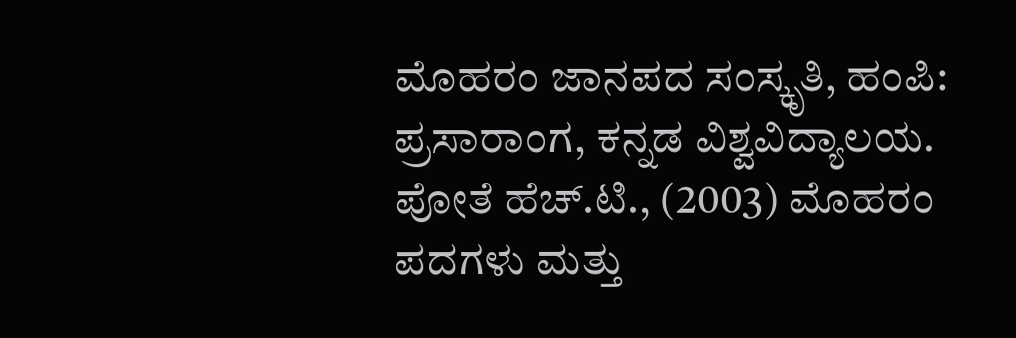ಮೊಹರಂ ಜಾನಪದ ಸಂಸ್ಕೃತಿ, ಹಂಪಿ: ಪ್ರಸಾರಾಂಗ, ಕನ್ನಡ ವಿಶ್ವವಿದ್ಯಾಲಯ.
ಪೋತೆ ಹೆಚ್.ಟಿ., (2003) ಮೊಹರಂ ಪದಗಳು ಮತ್ತು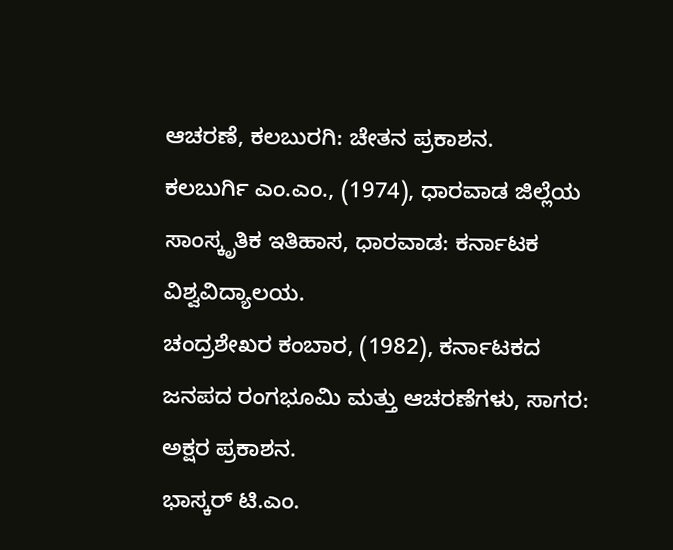ಆಚರಣೆ, ಕಲಬುರಗಿ: ಚೇತನ ಪ್ರಕಾಶನ.
ಕಲಬುರ್ಗಿ ಎಂ.ಎಂ., (1974), ಧಾರವಾಡ ಜಿಲ್ಲೆಯ ಸಾಂಸ್ಕೃತಿಕ ಇತಿಹಾಸ, ಧಾರವಾಡ: ಕರ್ನಾಟಕ ವಿಶ್ವವಿದ್ಯಾಲಯ.
ಚಂದ್ರಶೇಖರ ಕಂಬಾರ, (1982), ಕರ್ನಾಟಕದ ಜನಪದ ರಂಗಭೂಮಿ ಮತ್ತು ಆಚರಣೆಗಳು, ಸಾಗರ: ಅಕ್ಷರ ಪ್ರಕಾಶನ.
ಭಾಸ್ಕರ್ ಟಿ.ಎಂ.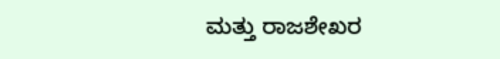ಮತ್ತು ರಾಜಶೇಖರ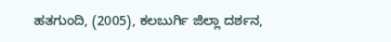ಹತಗುಂದಿ, (2005), ಕಲಬುರ್ಗಿ ಜಿಲ್ಲಾ ದರ್ಶನ,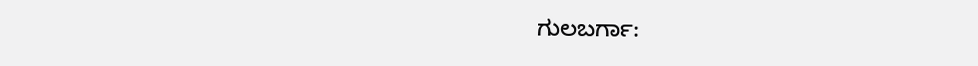ಗುಲಬರ್ಗಾ: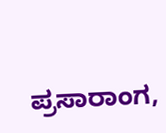ಪ್ರಸಾರಾಂಗ,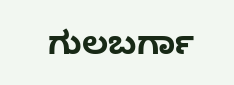ಗುಲಬರ್ಗಾ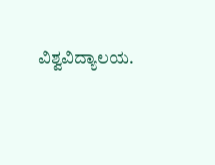ವಿಶ್ವವಿದ್ಯಾಲಯ.